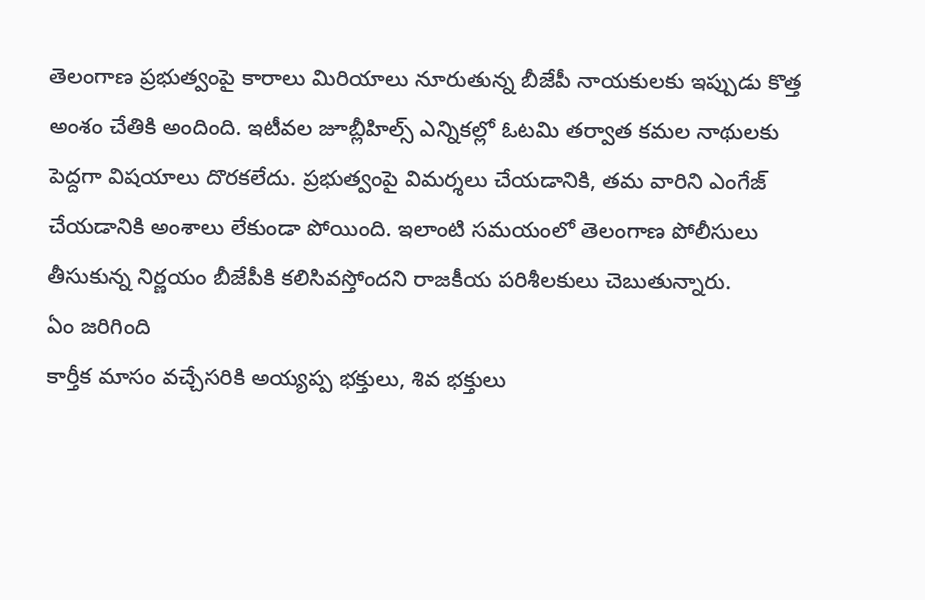తెలంగాణ ప్రభుత్వంపై కారాలు మిరియాలు నూరుతున్న బీజేపీ నాయకులకు ఇప్పుడు కొత్త అంశం చేతికి అందింది. ఇటీవల జూబ్లీహిల్స్ ఎన్నికల్లో ఓటమి తర్వాత కమల నాథులకు పెద్దగా విషయాలు దొరకలేదు. ప్రభుత్వంపై విమర్శలు చేయడానికి, తమ వారిని ఎంగేజ్ చేయడానికి అంశాలు లేకుండా పోయింది. ఇలాంటి సమయంలో తెలంగాణ పోలీసులు తీసుకున్న నిర్ణయం బీజేపీకి కలిసివస్తోందని రాజకీయ పరిశీలకులు చెబుతున్నారు.
ఏం జరిగింది
కార్తీక మాసం వచ్చేసరికి అయ్యప్ప భక్తులు, శివ భక్తులు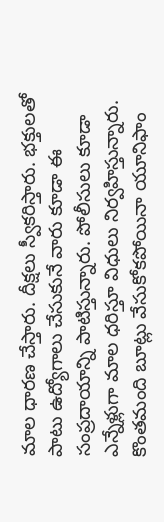మాల ధారణ చేస్తారు. దీక్షలు స్వీకరిస్తారు. భక్తులతో పాటు ఉద్యోగాలు చేసుకునే వారు కూడా ఈ సంప్రదాయాన్ని పాటిస్తున్నారు. పోలీసులు కూడా ఎన్నేళ్లుగా మాల ధరిస్తూ విధులు నిర్వహిస్తున్నారు. కొంతమంది బూట్లు వేసుకోకపోయినా యూనిఫాం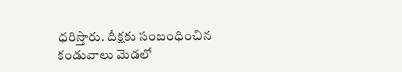ధరిస్తారు. దీక్షకు సంబంధించిన కండువాలు మెడలో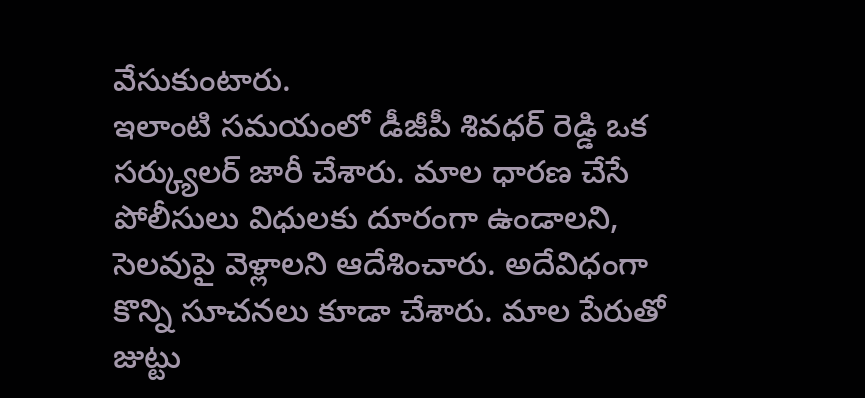వేసుకుంటారు.
ఇలాంటి సమయంలో డీజీపీ శివధర్ రెడ్డి ఒక సర్క్యులర్ జారీ చేశారు. మాల ధారణ చేసే పోలీసులు విధులకు దూరంగా ఉండాలని, సెలవుపై వెళ్లాలని ఆదేశించారు. అదేవిధంగా కొన్ని సూచనలు కూడా చేశారు. మాల పేరుతో జుట్టు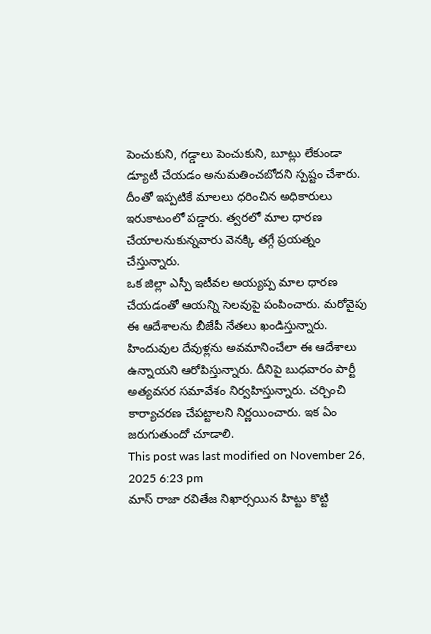పెంచుకుని, గడ్డాలు పెంచుకుని, బూట్లు లేకుండా డ్యూటీ చేయడం అనుమతించబోదని స్పష్టం చేశారు. దీంతో ఇప్పటికే మాలలు ధరించిన అధికారులు ఇరుకాటంలో పడ్డారు. త్వరలో మాల ధారణ చేయాలనుకున్నవారు వెనక్కి తగ్గే ప్రయత్నం చేస్తున్నారు.
ఒక జిల్లా ఎస్పీ ఇటీవల అయ్యప్ప మాల ధారణ చేయడంతో ఆయన్ని సెలవుపై పంపించారు. మరోవైపు ఈ ఆదేశాలను బీజేపీ నేతలు ఖండిస్తున్నారు. హిందువుల దేవుళ్లను అవమానించేలా ఈ ఆదేశాలు ఉన్నాయని ఆరోపిస్తున్నారు. దీనిపై బుధవారం పార్టీ అత్యవసర సమావేశం నిర్వహిస్తున్నారు. చర్చించి కార్యాచరణ చేపట్టాలని నిర్ణయించారు. ఇక ఏం జరుగుతుందో చూడాలి.
This post was last modified on November 26, 2025 6:23 pm
మాస్ రాజా రవితేజ నిఖార్సయిన హిట్టు కొట్టి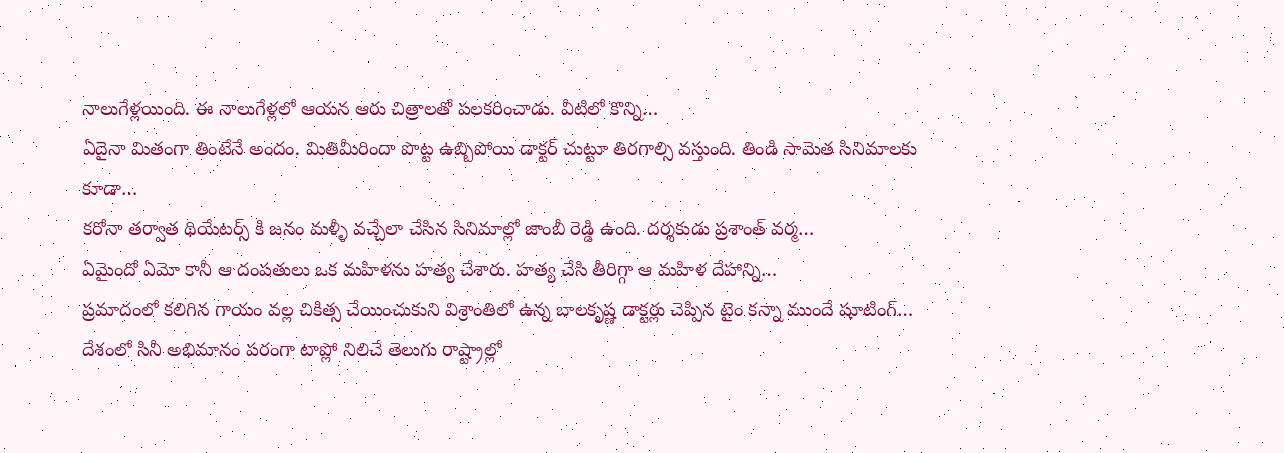నాలుగేళ్లయింది. ఈ నాలుగేళ్లలో ఆయన ఆరు చిత్రాలతో పలకరించాడు. వీటిలో కొన్ని…
ఏదైనా మితంగా తింటేనే అందం. మితిమీరిందా పొట్ట ఉబ్బిపోయి డాక్టర్ చుట్టూ తిరగాల్సి వస్తుంది. తిండి సామెత సినిమాలకు కూడా…
కరోనా తర్వాత థియేటర్స్ కి జనం మళ్ళీ వచ్చేలా చేసిన సినిమాల్లో జాంబీ రెడ్డి ఉంది. దర్శకుడు ప్రశాంత్ వర్మ…
ఏమైందో ఏమో కానీ ఆ దంపతులు ఒక మహిళను హత్య చేశారు. హత్య చేసి తీరిగ్గా ఆ మహిళ దేహాన్ని…
ప్రమాదంలో కలిగిన గాయం వల్ల చికిత్స చేయించుకుని విశ్రాంతిలో ఉన్న బాలకృష్ణ డాక్టర్లు చెప్పిన టైం కన్నా ముందే షూటింగ్…
దేశంలో సినీ అభిమానం పరంగా టాప్లో నిలిచే తెలుగు రాష్ట్రాల్లో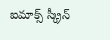ఐమాక్స్ స్క్రీన్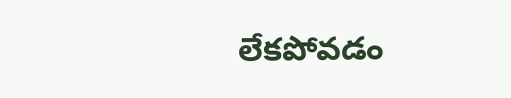లేకపోవడం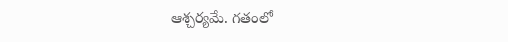ఆశ్చర్యమే. గతంలో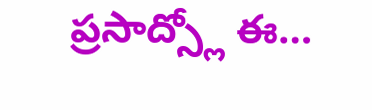ప్రసాద్స్లో ఈ…